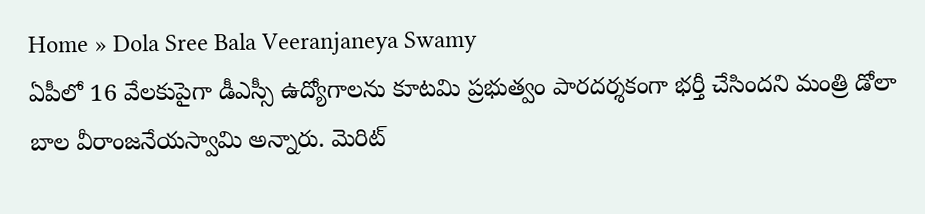Home » Dola Sree Bala Veeranjaneya Swamy
ఏపీలో 16 వేలకుపైగా డీఎస్సీ ఉద్యోగాలను కూటమి ప్రభుత్వం పారదర్శకంగా భర్తీ చేసిందని మంత్రి డోలా బాల వీరాంజనేయస్వామి అన్నారు. మెరిట్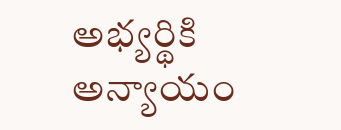అభ్యర్థికి అన్యాయం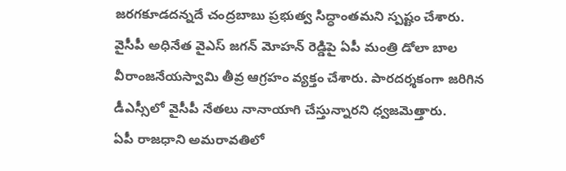జరగకూడదన్నదే చంద్రబాబు ప్రభుత్వ సిద్ధాంతమని స్పష్టం చేశారు.
వైసీపీ అధినేత వైఎస్ జగన్ మోహన్ రెడ్డిపై ఏపీ మంత్రి డోలా బాల వీరాంజనేయస్వామి తీవ్ర ఆగ్రహం వ్యక్తం చేశారు. పారదర్శకంగా జరిగిన డీఎస్సీలో వైసీపీ నేతలు నానాయాగి చేస్తున్నారని ధ్వజమెత్తారు.
ఏపీ రాజధాని అమరావతిలో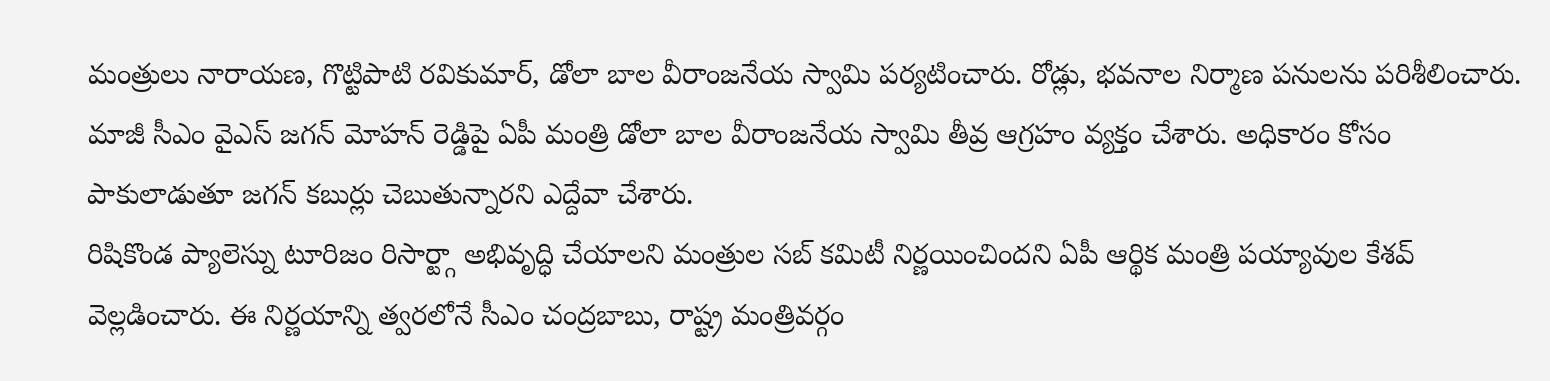మంత్రులు నారాయణ, గొట్టిపాటి రవికుమార్, డోలా బాల వీరాంజనేయ స్వామి పర్యటించారు. రోడ్లు, భవనాల నిర్మాణ పనులను పరిశీలించారు.
మాజీ సీఎం వైఎస్ జగన్ మోహన్ రెడ్డిపై ఏపీ మంత్రి డోలా బాల వీరాంజనేయ స్వామి తీవ్ర ఆగ్రహం వ్యక్తం చేశారు. అధికారం కోసం పాకులాడుతూ జగన్ కబుర్లు చెబుతున్నారని ఎద్దేవా చేశారు.
రిషికొండ ప్యాలెస్ను టూరిజం రిసార్ట్గా అభివృద్ధి చేయాలని మంత్రుల సబ్ కమిటీ నిర్ణయించిందని ఏపీ ఆర్థిక మంత్రి పయ్యావుల కేశవ్ వెల్లడించారు. ఈ నిర్ణయాన్ని త్వరలోనే సీఎం చంద్రబాబు, రాష్ట్ర మంత్రివర్గం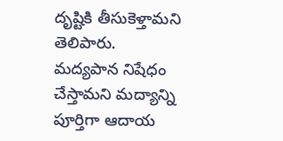దృష్టికి తీసుకెళ్తామని తెలిపారు.
మద్యపాన నిషేధం చేస్తామని మద్యాన్ని పూర్తిగా ఆదాయ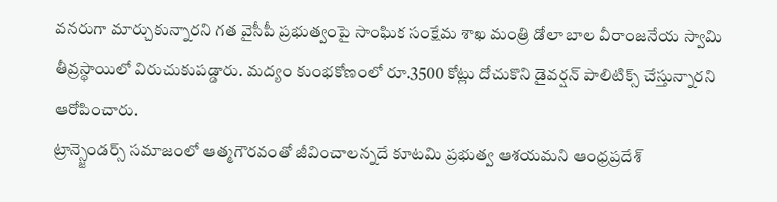వనరుగా మార్చుకున్నారని గత వైసీపీ ప్రభుత్వంపై సాంఘిక సంక్షేమ శాఖ మంత్రి డోలా బాల వీరాంజనేయ స్వామి తీవ్రస్థాయిలో విరుచుకుపడ్డారు. మద్యం కుంభకోణంలో రూ.3500 కోట్లు దోచుకొని డైవర్షన్ పాలిటిక్స్ చేస్తున్నారని ఆరోపించారు.
ట్రాన్స్జెండర్స్ సమాజంలో ఆత్మగౌరవంతో జీవించాలన్నదే కూటమి ప్రభుత్వ ఆశయమని ఆంధ్రప్రదేశ్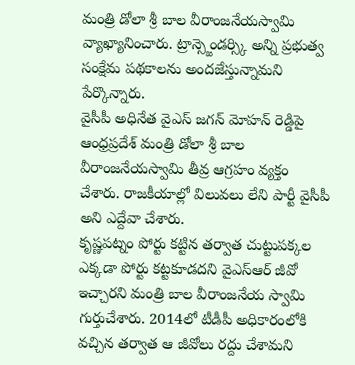మంత్రి డోలా శ్రీ బాల వీరాంజనేయస్వామి వ్యాఖ్యానించారు. ట్రాన్స్జెండర్స్కి అన్ని ప్రభుత్వ సంక్షేమ పథకాలను అందజేస్తున్నామని పేర్కొన్నారు.
వైసీపీ అధినేత వైఎస్ జగన్ మోహన్ రెడ్డిపై ఆంధ్రప్రదేశ్ మంత్రి డోలా శ్రీ బాల వీరాంజనేయస్వామి తీవ్ర ఆగ్రహం వ్యక్తం చేశారు. రాజకీయాల్లో విలువలు లేని పార్టీ వైసీపీ అని ఎద్దేవా చేశారు.
కృష్ణపట్నం పోర్టు కట్టిన తర్వాత చుట్టుపక్కల ఎక్కడా పోర్టు కట్టకూడదని వైఎస్ఆర్ జీవో ఇచ్చారని మంత్రి బాల వీరాంజనేయ స్వామి గుర్తుచేశారు. 2014లో టీడీపీ అధికారంలోకి వచ్చిన తర్వాత ఆ జీవోలు రద్దు చేశామని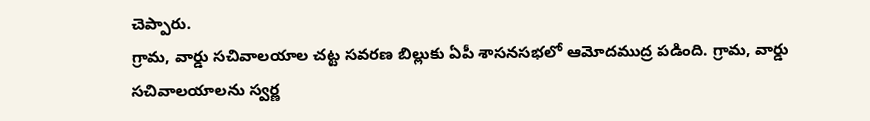చెప్పారు.
గ్రామ, వార్డు సచివాలయాల చట్ట సవరణ బిల్లుకు ఏపీ శాసనసభలో ఆమోదముద్ర పడింది. గ్రామ, వార్డు సచివాలయాలను స్వర్ణ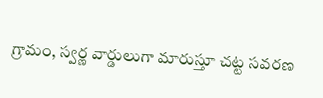గ్రామం, స్వర్ణ వార్డులుగా మారుస్తూ చట్ట సవరణ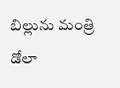బిల్లును మంత్రి డోలా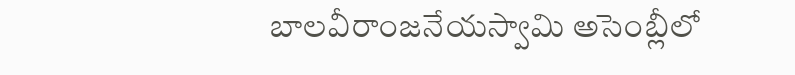బాలవీరాంజనేయస్వామి అసెంబ్లీలో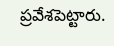ప్రవేశపెట్టారు.